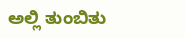ಅಲ್ಲಿ ತುಂಬಿತು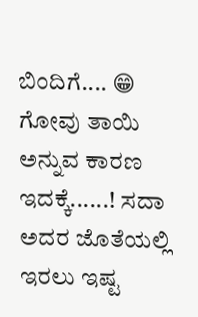ಬಿಂದಿಗೆ.... 😁
ಗೋವು ತಾಯಿ ಅನ್ನುವ ಕಾರಣ ಇದಕ್ಕೆ......! ಸದಾ ಅದರ ಜೊತೆಯಲ್ಲಿ ಇರಲು ಇಷ್ಟ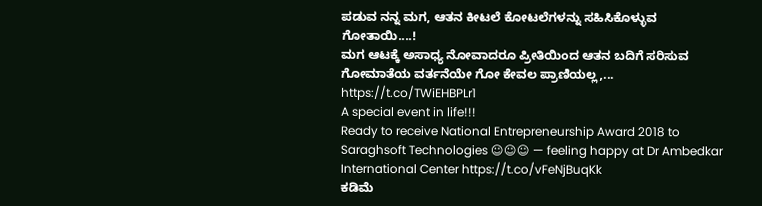ಪಡುವ ನನ್ನ ಮಗ, ಆತನ ಕೀಟಲೆ ಕೋಟಲೆಗಳನ್ನು ಸಹಿಸಿಕೊಳ್ಳುವ ಗೋತಾಯಿ....!
ಮಗ ಆಟಕ್ಕೆ ಅಸಾಧ್ಯ ನೋವಾದರೂ ಪ್ರೀತಿಯಿಂದ ಆತನ ಬದಿಗೆ ಸರಿಸುವ ಗೋಮಾತೆಯ ವರ್ತನೆಯೇ ಗೋ ಕೇವಲ ಪ್ರಾಣಿಯಲ್ಲ,... https://t.co/TWiEHBPLr1
A special event in life!!!
Ready to receive National Entrepreneurship Award 2018 to Saraghsoft Technologies ☺☺☺ — feeling happy at Dr Ambedkar International Center https://t.co/vFeNjBuqKk
ಕಡಿಮೆ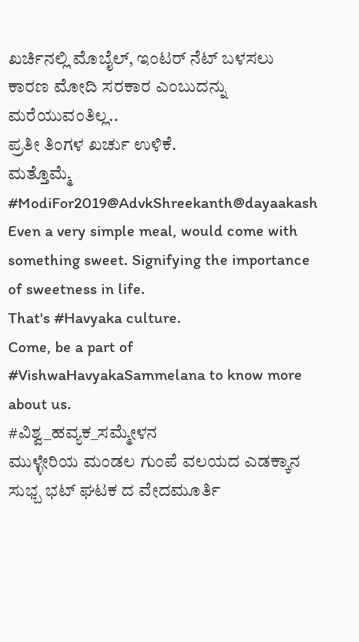ಖರ್ಚಿನಲ್ಲಿ ಮೊಬೈಲ್, ಇಂಟರ್ ನೆಟ್ ಬಳಸಲು ಕಾರಣ ಮೋದಿ ಸರಕಾರ ಎಂಬುದನ್ನು ಮರೆಯುವಂತಿಲ್ಲ..
ಪ್ರತೀ ತಿಂಗಳ ಖರ್ಚು ಉಳಿಕೆ.
ಮತ್ತೊಮ್ಮೆ #ModiFor2019@AdvkShreekanth@dayaakash
Even a very simple meal, would come with something sweet. Signifying the importance of sweetness in life.
That's #Havyaka culture.
Come, be a part of #VishwaHavyakaSammelana to know more about us.
#ವಿಶ್ವ_ಹವ್ಯಕ_ಸಮ್ಮೇಳನ
ಮುಳ್ಳೇರಿಯ ಮಂಡಲ ಗುಂಪೆ ವಲಯದ ಎಡಕ್ಕಾನ ಸುಭ್ಬ ಭಟ್ ಘಟಕ ದ ವೇದಮೂರ್ತಿ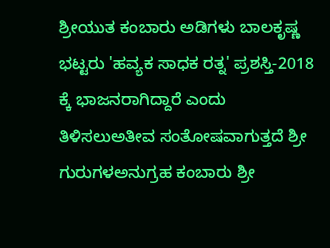ಶ್ರೀಯುತ ಕಂಬಾರು ಅಡಿಗಳು ಬಾಲಕೃಷ್ಣ ಭಟ್ಟರು 'ಹವ್ಯಕ ಸಾಧಕ ರತ್ನ' ಪ್ರಶಸ್ತಿ-2018 ಕ್ಕೆ ಭಾಜನರಾಗಿದ್ದಾರೆ ಎಂದು ತಿಳಿಸಲುಅತೀವ ಸಂತೋಷವಾಗುತ್ತದೆ ಶ್ರೀ ಗುರುಗಳಅನುಗ್ರಹ ಕಂಬಾರು ಶ್ರೀ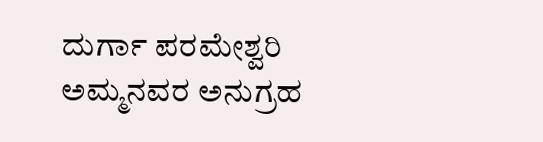ದುರ್ಗಾ ಪರಮೇಶ್ವರಿ ಅಮ್ಮನವರ ಅನುಗ್ರಹ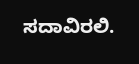ಸದಾವಿರಲಿ.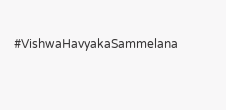#VishwaHavyakaSammelana